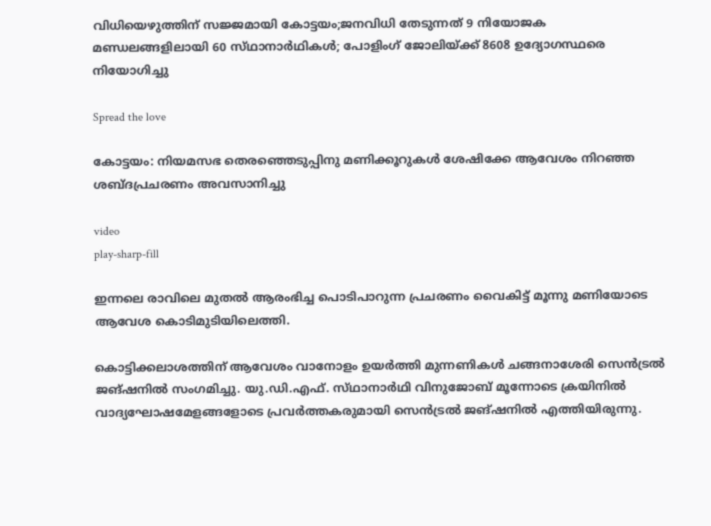വിധിയെഴുത്തിന് സജ്ജമായി കോട്ടയം;ജനവിധി തേടുന്നത് 9 നിയോജക മണ്ഡലങ്ങളിലായി 60 സ്‌ഥാനാര്‍ഥികൾ; പോളിംഗ് ജോലിയ്ക്ക് 8608 ഉദ്യോഗസ്ഥരെ നിയോഗിച്ചു

Spread the love

കോട്ടയം: നിയമസഭ തെരഞ്ഞെടുപ്പിനു മണിക്കൂറുകള്‍ ശേഷിക്കേ ആവേശം നിറഞ്ഞ ശബ്‌ദപ്രചരണം അവസാനിച്ചു

video
play-sharp-fill

ഇന്നലെ രാവിലെ മുതല്‍ ആരംഭിച്ച പൊടിപാറുന്ന പ്രചരണം വൈകിട്ട്‌ മൂന്നു മണിയോടെ ആവേശ കൊടിമുടിയിലെത്തി.

കൊട്ടിക്കലാശത്തിന്‌ ആവേശം വാനോളം ഉയര്‍ത്തി മുന്നണികള്‍ ചങ്ങനാശേരി സെന്‍ട്രല്‍ ജങ്‌ഷനില്‍ സംഗമിച്ചു. യു.ഡി.എഫ്‌. സ്‌ഥാനാര്‍ഥി വിനുജോബ്‌ മൂന്നോടെ ക്രയിനില്‍ വാദ്യഘോഷമേളങ്ങളോടെ പ്രവര്‍ത്തകരുമായി സെന്‍ട്രല്‍ ജങ്‌ഷനില്‍ എത്തിയിരുന്നു.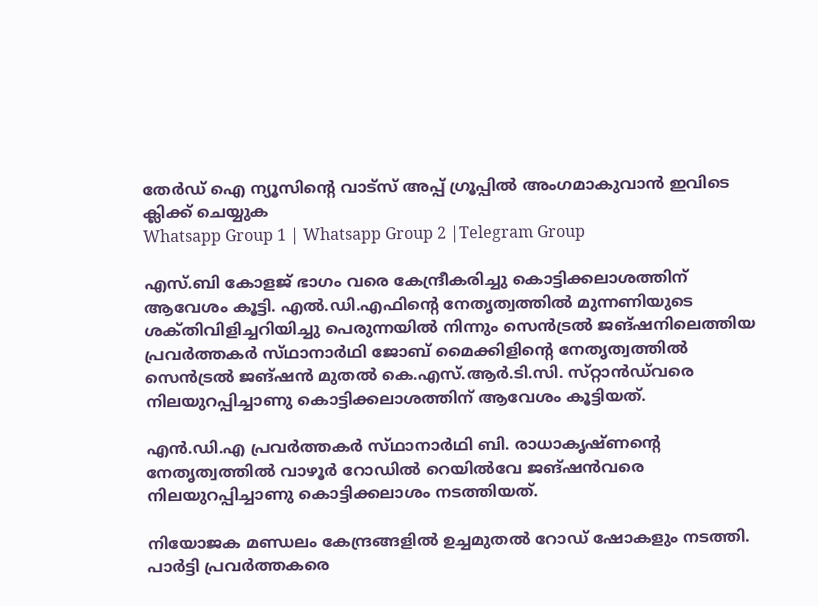തേർഡ് ഐ ന്യൂസിന്റെ വാട്സ് അപ്പ് ഗ്രൂപ്പിൽ അംഗമാകുവാൻ ഇവിടെ ക്ലിക്ക് ചെയ്യുക
Whatsapp Group 1 | Whatsapp Group 2 |Telegram Group

എസ്‌.ബി കോളജ്‌ ഭാഗം വരെ കേന്ദ്രീകരിച്ചു കൊട്ടിക്കലാശത്തിന്‌ ആവേശം കൂട്ടി. എല്‍.ഡി.എഫിന്റെ നേതൃത്വത്തില്‍ മുന്നണിയുടെ ശക്‌തിവിളിച്ചറിയിച്ചു പെരുന്നയില്‍ നിന്നും സെന്‍ട്രല്‍ ജങ്‌ഷനിലെത്തിയ പ്രവര്‍ത്തകര്‍ സ്‌ഥാനാര്‍ഥി ജോബ്‌ മൈക്കിളിന്റെ നേതൃത്വത്തില്‍ സെന്‍ട്രല്‍ ജങ്‌ഷന്‍ മുതല്‍ കെ.എസ്‌.ആര്‍.ടി.സി. സ്‌റ്റാന്‍ഡ്‌വരെ നിലയുറപ്പിച്ചാണു കൊട്ടിക്കലാശത്തിന്‌ ആവേശം കൂട്ടിയത്‌.

എന്‍.ഡി.എ പ്രവര്‍ത്തകര്‍ സ്‌ഥാനാര്‍ഥി ബി. രാധാകൃഷ്‌ണന്റെ നേതൃത്വത്തില്‍ വാഴൂര്‍ റോഡില്‍ റെയില്‍വേ ജങ്‌ഷന്‍വരെ നിലയുറപ്പിച്ചാണു കൊട്ടിക്കലാശം നടത്തിയത്‌.

നിയോജക മണ്ഡലം കേന്ദ്രങ്ങളില്‍ ഉച്ചമുതല്‍ റോഡ്‌ ഷോകളും നടത്തി. പാര്‍ട്ടി പ്രവര്‍ത്തകരെ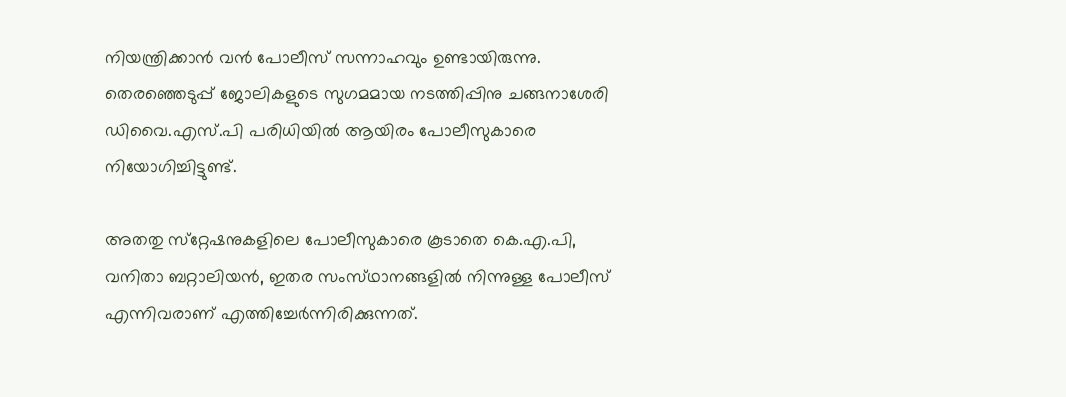നിയന്ത്രിക്കാന്‍ വന്‍ പോലീസ്‌ സന്നാഹവും ഉണ്ടായിരുന്നു. തെരഞ്ഞെടുപ്പ്‌ ജോലികളുടെ സുഗമമായ നടത്തിപ്പിനു ചങ്ങനാശേരി ഡിവൈ.എസ്‌.പി പരിധിയില്‍ ആയിരം പോലീസുകാരെ നിയോഗിച്ചിട്ടുണ്ട്‌.

അതതു സ്‌റ്റേഷനുകളിലെ പോലീസുകാരെ കൂടാതെ കെ.എ.പി, വനിതാ ബറ്റാലിയന്‍, ഇതര സംസ്‌ഥാനങ്ങളില്‍ നിന്നുള്ള പോലീസ്‌ എന്നിവരാണ്‌ എത്തിച്ചേര്‍ന്നിരിക്കുന്നത്‌.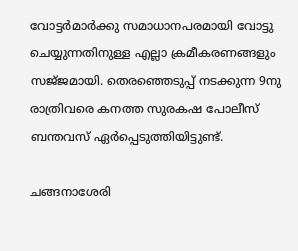വോട്ടര്‍മാര്‍ക്കു സമാധാനപരമായി വോട്ടു ചെയ്യുന്നതിനുള്ള എല്ലാ ക്രമീകരണങ്ങളും സജ്‌ജമായി. തെരഞ്ഞെടുപ്പ്‌ നടക്കുന്ന 9നു രാത്രിവരെ കനത്ത സുരകഷ പോലീസ്‌ ബന്തവസ്‌ ഏര്‍പ്പെടുത്തിയിട്ടുണ്ട്‌.

ചങ്ങനാശേരി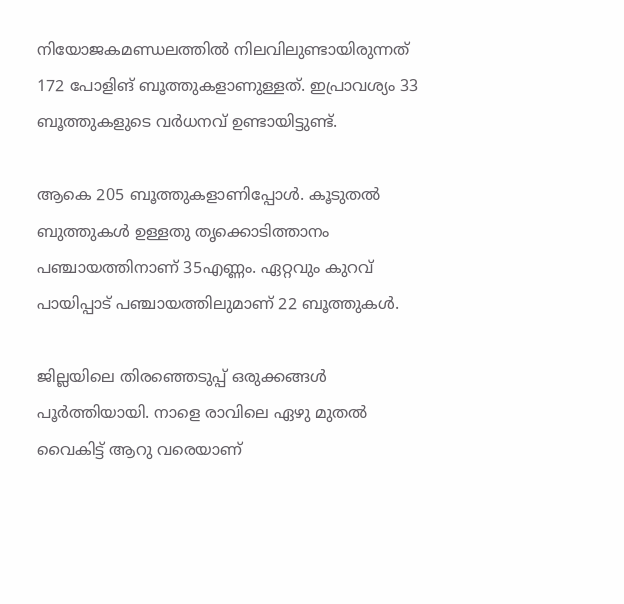നിയോജകമണ്ഡലത്തില്‍ നിലവിലുണ്ടായിരുന്നത്‌ 172 പോളിങ്‌ ബൂത്തുകളാണുള്ളത്‌. ഇപ്രാവശ്യം 33 ബൂത്തുകളുടെ വര്‍ധനവ്‌ ഉണ്ടായിട്ടുണ്ട്‌.

ആകെ 205 ബൂത്തുകളാണിപ്പോള്‍. കൂടുതല്‍ ബുത്തുകള്‍ ഉള്ളതു തൃക്കൊടിത്താനം പഞ്ചായത്തിനാണ്‌ 35എണ്ണം. ഏറ്റവും കുറവ്‌ പായിപ്പാട്‌ പഞ്ചായത്തിലുമാണ്‌ 22 ബൂത്തുകള്‍.

ജില്ലയിലെ തിരഞ്ഞെടുപ്പ് ഒരുക്കങ്ങൾ പൂർത്തിയായി. നാളെ രാവിലെ ഏഴു മുതൽ വൈകിട്ട് ആറു വരെയാണ്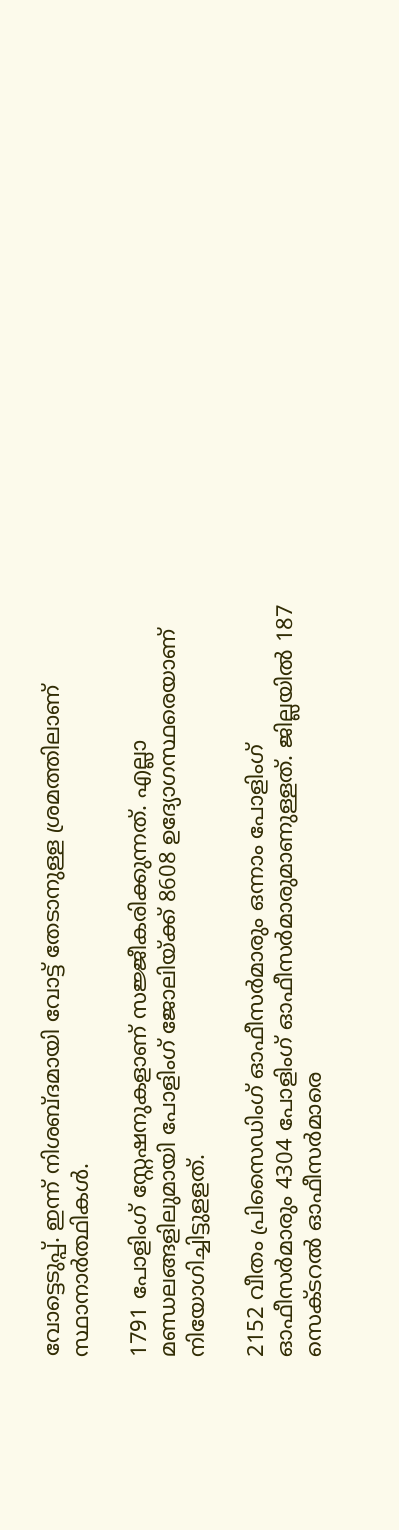വോട്ടെടുപ്പ്. ഇന്ന് നിശബ്ദമായി വോട്ട് തേടാനുള്ള ശ്രമത്തിലാണ് സ്ഥാനാർത്ഥികൾ.

1791 പോളിംഗ് സ്റ്റേഷനുകളാണ് സജ്ജീകരിക്കുന്നത്. എല്ലാ മണ്ഡലങ്ങളിലുമായി പോളിംഗ് ജോലിയ്ക്ക് 8608 ഉദ്യോഗസ്ഥരെയാണ് നിയോഗിച്ചിട്ടുളളത്.

2152 വീതം പ്രിസൈഡിംഗ് ഓഫീസർമാരും ഒന്നാം പോളിംഗ് ഓഫീസർമാരും 4304 പോളിംഗ് ഓഫീസർമാരുമാണുള്ളത്. ജില്ലയിൽ 187 സെക്ടറൽ ഓഫീസർമാരെ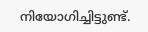നിയോഗിച്ചിട്ടുണ്ട്.